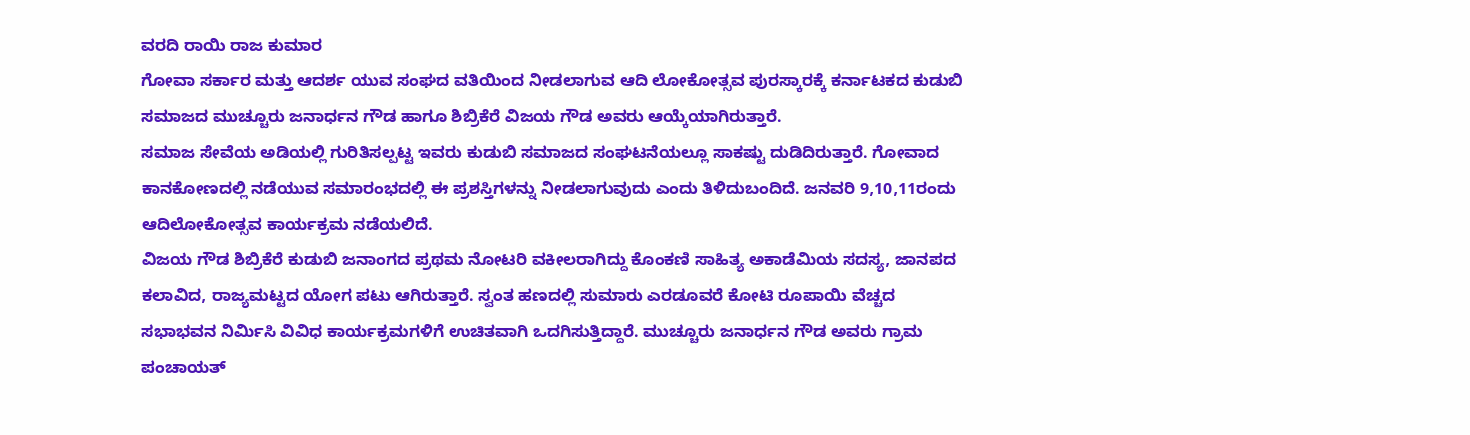ವರದಿ ರಾಯಿ ರಾಜ ಕುಮಾರ
ಗೋವಾ ಸರ್ಕಾರ ಮತ್ತು ಆದರ್ಶ ಯುವ ಸಂಘದ ವತಿಯಿಂದ ನೀಡಲಾಗುವ ಆದಿ ಲೋಕೋತ್ಸವ ಪುರಸ್ಕಾರಕ್ಕೆ ಕರ್ನಾಟಕದ ಕುಡುಬಿ ಸಮಾಜದ ಮುಚ್ಚೂರು ಜನಾರ್ಧನ ಗೌಡ ಹಾಗೂ ಶಿಬ್ರಿಕೆರೆ ವಿಜಯ ಗೌಡ ಅವರು ಆಯ್ಕೆಯಾಗಿರುತ್ತಾರೆ.
ಸಮಾಜ ಸೇವೆಯ ಅಡಿಯಲ್ಲಿ ಗುರಿತಿಸಲ್ಪಟ್ಟ ಇವರು ಕುಡುಬಿ ಸಮಾಜದ ಸಂಘಟನೆಯಲ್ಲೂ ಸಾಕಷ್ಟು ದುಡಿದಿರುತ್ತಾರೆ. ಗೋವಾದ ಕಾನಕೋಣದಲ್ಲಿ ನಡೆಯುವ ಸಮಾರಂಭದಲ್ಲಿ ಈ ಪ್ರಶಸ್ತಿಗಳನ್ನು ನೀಡಲಾಗುವುದು ಎಂದು ತಿಳಿದುಬಂದಿದೆ. ಜನವರಿ 9,10,11ರಂದು ಆದಿಲೋಕೋತ್ಸವ ಕಾರ್ಯಕ್ರಮ ನಡೆಯಲಿದೆ.
ವಿಜಯ ಗೌಡ ಶಿಬ್ರಿಕೆರೆ ಕುಡುಬಿ ಜನಾಂಗದ ಪ್ರಥಮ ನೋಟರಿ ವಕೀಲರಾಗಿದ್ದು ಕೊಂಕಣಿ ಸಾಹಿತ್ಯ ಅಕಾಡೆಮಿಯ ಸದಸ್ಯ, ಜಾನಪದ ಕಲಾವಿದ, ರಾಜ್ಯಮಟ್ಟದ ಯೋಗ ಪಟು ಆಗಿರುತ್ತಾರೆ. ಸ್ವಂತ ಹಣದಲ್ಲಿ ಸುಮಾರು ಎರಡೂವರೆ ಕೋಟಿ ರೂಪಾಯಿ ವೆಚ್ಚದ ಸಭಾಭವನ ನಿರ್ಮಿಸಿ ವಿವಿಧ ಕಾರ್ಯಕ್ರಮಗಳಿಗೆ ಉಚಿತವಾಗಿ ಒದಗಿಸುತ್ತಿದ್ದಾರೆ. ಮುಚ್ಚೂರು ಜನಾರ್ಧನ ಗೌಡ ಅವರು ಗ್ರಾಮ ಪಂಚಾಯತ್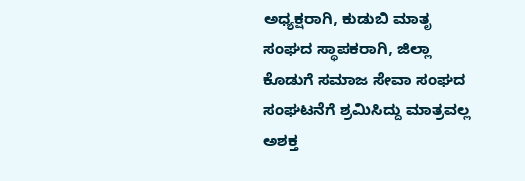ಅಧ್ಯಕ್ಷರಾಗಿ, ಕುಡುಬಿ ಮಾತೃ ಸಂಘದ ಸ್ಥಾಪಕರಾಗಿ, ಜಿಲ್ಲಾ ಕೊಡುಗೆ ಸಮಾಜ ಸೇವಾ ಸಂಘದ ಸಂಘಟನೆಗೆ ಶ್ರಮಿಸಿದ್ದು ಮಾತ್ರವಲ್ಲ ಅಶಕ್ತ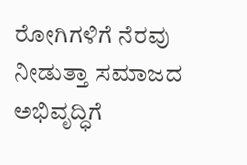ರೋಗಿಗಳಿಗೆ ನೆರವು ನೀಡುತ್ತಾ ಸಮಾಜದ ಅಭಿವೃದ್ಧಿಗೆ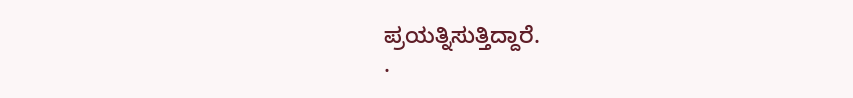ಪ್ರಯತ್ನಿಸುತ್ತಿದ್ದಾರೆ.
.